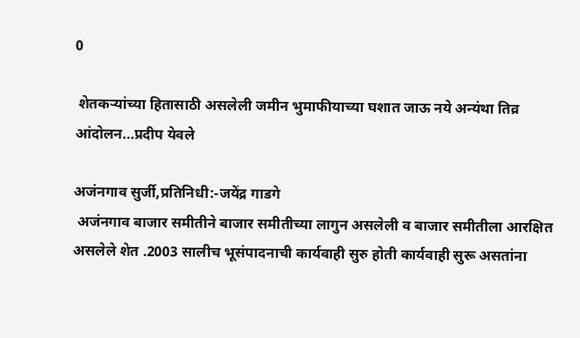0

 शेतकऱ्यांच्या हितासाठी असलेली जमीन भुमाफीयाच्या घशात जाऊ नये अन्यंथा तिव्र आंदोलन...प्रदीप येवले

अजंनगाव सुर्जी,प्रतिनिधी:-जयेंद्र गाडगे
 अजंनगाव बाजार समीतीने बाजार समीतीच्या लागुन असलेली व बाजार समीतीला आरक्षित असलेले शेत .2003 सालीच भूसंपादनाची कार्यवाही सुरु होती कार्यवाही सुरू असतांना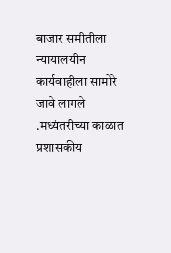बाजार समीतीला न्यायालयीन कार्यवाहीला सामोरे जावे लागले .मध्यंतरीच्या काळात प्रशासकीय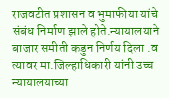राजवटीत प्रशासन व भुमाफीया यांचे संबंध निर्माण झाले होते.न्यायालयाने बाजार समीती कडुन निर्णय दिला .व त्यावर मा.जिल्हाधिकारी यांनी उच्च न्यायालयाच्या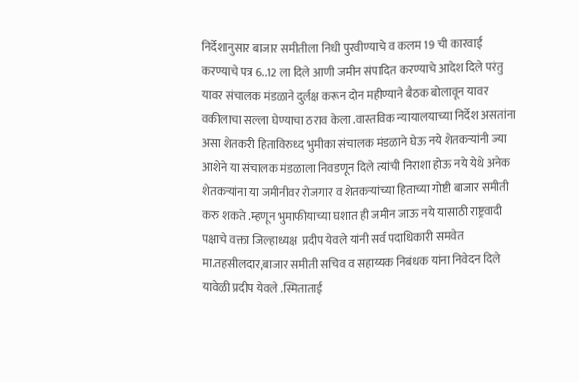निर्देशानुसार बाजार समीतीला निधी पुरवीण्याचे व कलम 19 ची कारवाई करण्याचे पत्र 6..12 ला दिले आणी जमीन संपादित करण्याचे आदेश दिले परंतु यावर संचालक मंडळाने दुर्लक्ष करून दोन महीण्याने बैठक बोलावून यावर वकीलाचा सल्ला घेण्याचा ठराव केला .वास्तविक न्यायालयाच्या निर्देश असतांना असा शेतकरी हिताविरुध्द भुमीका संचालक मंडळाने घेऊ नये शेतकऱ्यांनी ज्या आशेने या संचालक मंडळाला निवडणून दिले त्यांची निराशा होऊ नये येथे अनेक शेतकऱ्यांना या जमीनीवर रोजगार व शेतकऱ्यांच्या हिताच्या गोष्टी बाजार समीती करु शकते .म्हणून भुमाफीयाच्या घशात ही जमीन जाऊ नये यासाठी राष्ट्रवादी पक्षाचे वक्ता जिल्हाध्यक्ष  प्रदीप येवले यांनी सर्व पदाधिकारी समवेत मा.तहसीलदार,बाजार समीती सचिव व सहाय्यक निबंधक यांना निवेदन दिले यावेळी प्रदीप येवले .स्मिताताई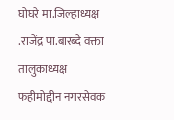घोघरे मा.जिल्हाध्यक्ष .राजेंद्र पा.बारब्दे वक्ता तालुकाध्यक्ष फहीमोद्दीन नगरसेवक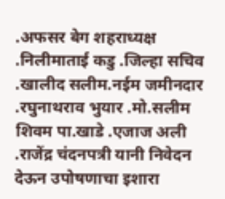.अफसर बेग शहराध्यक्ष .निलीमाताई कडु .जिल्हा सचिव .खालीद सलीम.नईम जमीनदार .रघुनाथराव भुयार .मो.सलीम शिवम पा.खाडे .एजाज अली .राजेंद्र चंदनपत्री यानी निवेदन देऊन उपोषणाचा इशारा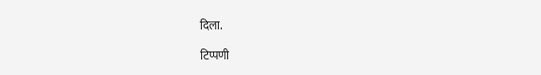दिला.

टिप्पणी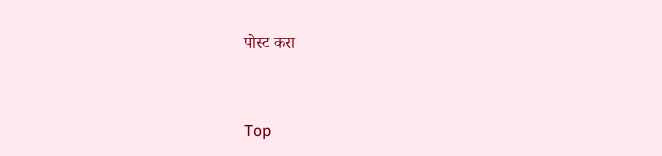पोस्ट करा


Top